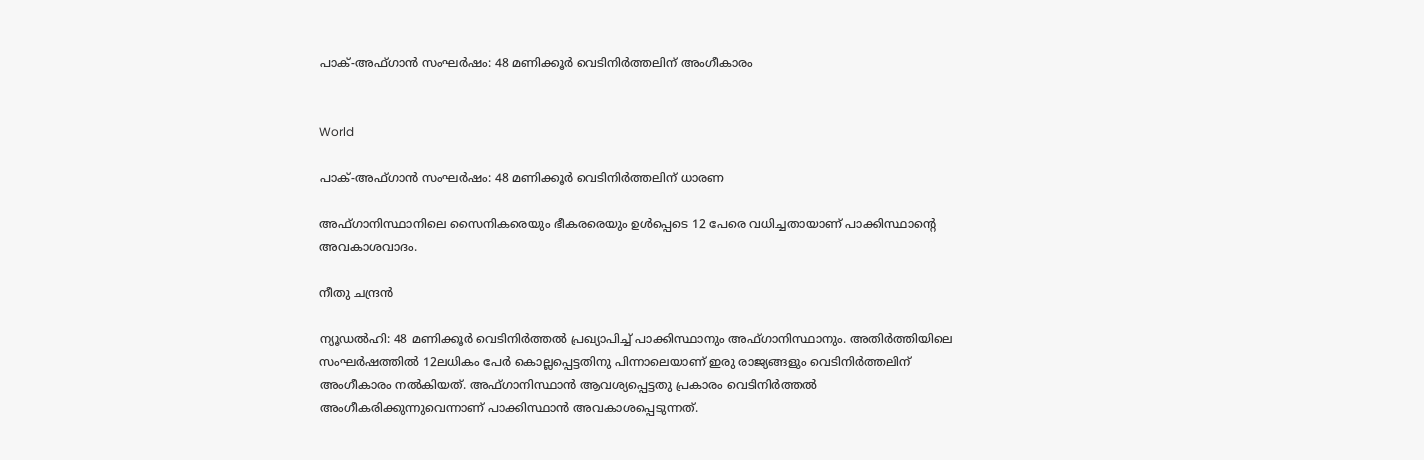പാക്-അഫ്ഗാൻ സംഘർഷം: 48 മണിക്കൂർ വെടിനിർത്തലിന് അംഗീകാരം


World

പാക്-അഫ്ഗാൻ സംഘർഷം: 48 മണിക്കൂർ വെടിനിർത്തലിന് ധാരണ

അഫ്ഗാനിസ്ഥാനിലെ സൈനികരെയും ഭീകരരെയും ഉൾപ്പെടെ 12 പേരെ വധിച്ചതായാണ് പാക്കിസ്ഥാന്‍റെ അവകാശവാദം.

നീതു ചന്ദ്രൻ

ന്യൂഡൽഹി: 48 മണിക്കൂർ വെടിനിർത്തൽ പ്രഖ്യാപിച്ച് പാക്കിസ്ഥാനും അഫ്ഗാനിസ്ഥാനും. അതിർത്തിയിലെ സംഘർഷത്തിൽ 12ലധികം പേർ കൊല്ലപ്പെട്ടതിനു പിന്നാലെയാണ് ഇരു രാജ്യങ്ങളും വെടിനിർത്തലിന് അംഗീകാരം നൽകിയത്. അഫ്ഗാനിസ്ഥാൻ ആവശ്യപ്പെട്ടതു പ്രകാരം വെടിനിർത്തൽ അംഗീകരിക്കുന്നുവെന്നാണ് പാക്കിസ്ഥാൻ അവകാശപ്പെടുന്നത്.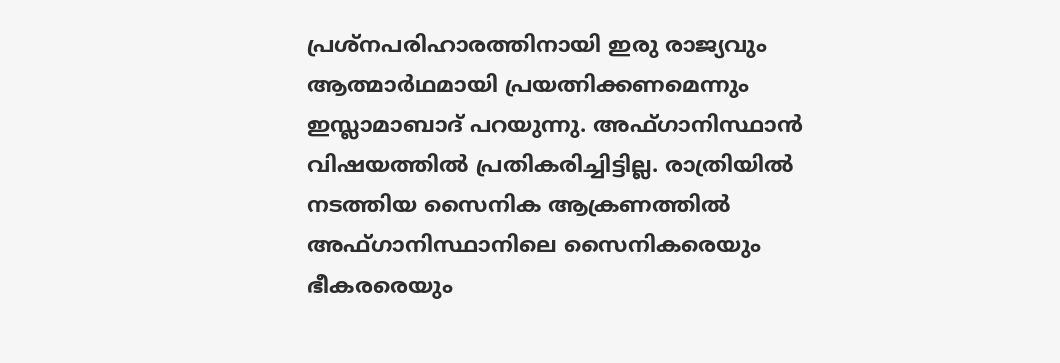പ്രശ്നപരിഹാരത്തിനായി ഇരു രാജ്യവും ആത്മാർഥമായി പ്രയത്നിക്കണമെന്നും ഇസ്ലാമാബാദ് പറയുന്നു. അഫ്ഗാനിസ്ഥാൻ വിഷയത്തിൽ പ്രതികരിച്ചിട്ടില്ല. രാത്രിയിൽ നടത്തിയ സൈനിക ആക്രണത്തിൽ അഫ്ഗാനിസ്ഥാനിലെ സൈനികരെയും ഭീകരരെയും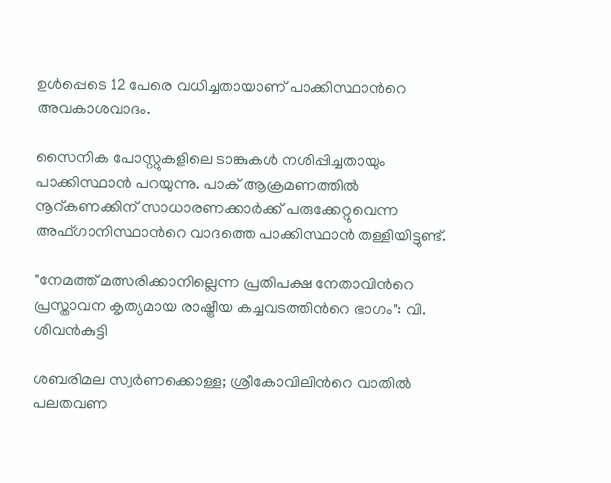ഉൾപ്പെടെ 12 പേരെ വധിച്ചതായാണ് പാക്കിസ്ഥാന്‍റെ അവകാശവാദം.

സൈനിക പോസ്റ്റുകളിലെ ടാങ്കുകൾ നശിപ്പിച്ചതായും പാക്കിസ്ഥാൻ പറയുന്നു. പാക് ആക്രമണത്തിൽ നൂറ്കണക്കിന് സാധാരണക്കാർക്ക് പരുക്കേറ്റുവെന്ന അഫ്ഗാനിസ്ഥാന്‍റെ വാദത്തെ പാക്കിസ്ഥാൻ തള്ളിയിട്ടുണ്ട്.

"നേമത്ത് മത്സരിക്കാനില്ലെന്ന പ്രതിപക്ഷ നേതാവിന്‍റെ പ്രസ്താവന കൃത‍്യമായ രാഷ്ട്രീയ കച്ചവടത്തിന്‍റെ ഭാഗം": വി. ശിവൻകുട്ടി

ശബരിമല സ്വർണക്കൊള്ള; ശ്രീകോവിലിന്‍റെ വാതിൽ പലതവണ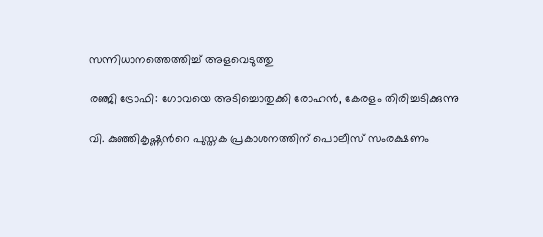സന്നിധാനത്തെത്തിച്ച് അളവെടുത്തു

രഞ്ജി ട്രോഫി: ഗോവയെ അടിച്ചൊതുക്കി രോഹൻ, കേരളം തിരിച്ചടിക്കുന്നു

വി. കുഞ്ഞികൃഷ്ണന്‍റെ പുസ്തക പ്രകാശനത്തിന് പൊലീസ് സംരക്ഷണം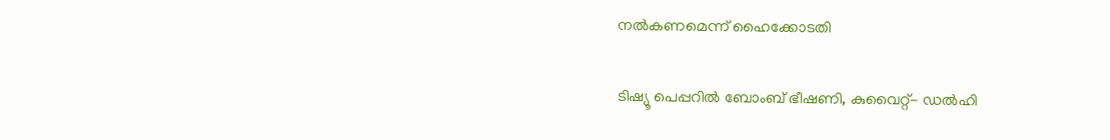നൽകണമെന്ന് ഹൈക്കോടതി

ടിഷ്യൂ പെപ്പറിൽ ബോംബ് ഭീഷണി, കുവൈറ്റ്- ഡൽഹി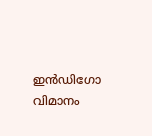ഇൻഡിഗോ വിമാനം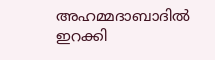അഹമ്മദാബാദിൽ ഇറക്കി